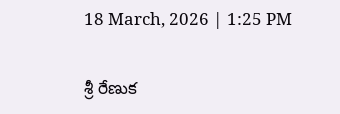18 March, 2026 | 1:25 PM

శ్రీ రేణుక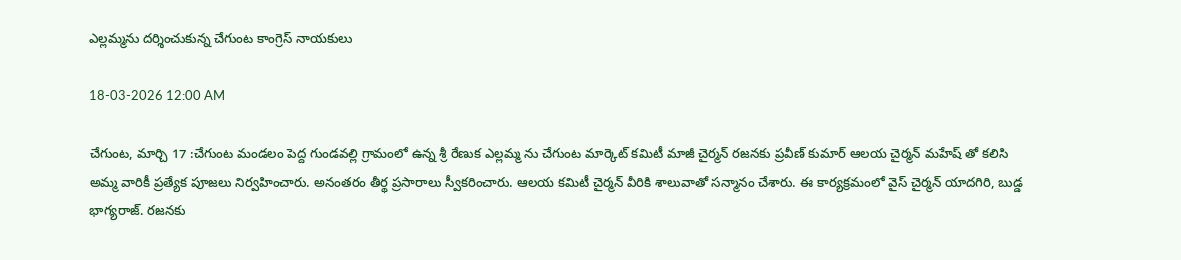ఎల్లమ్మను దర్శించుకున్న చేగుంట కాంగ్రెస్ నాయకులు

18-03-2026 12:00 AM

చేగుంట, మార్చి 17 :చేగుంట మండలం పెద్ద గుండవల్లి గ్రామంలో ఉన్న శ్రీ రేణుక ఎల్లమ్మ ను చేగుంట మార్కెట్ కమిటీ మాజీ చైర్మన్ రజనకు ప్రవీణ్ కుమార్ ఆలయ చైర్మన్ మహేష్ తో కలిసి అమ్మ వారికీ ప్రత్యేక పూజలు నిర్వహించారు. అనంతరం తీర్థ ప్రసారాలు స్వీకరించారు. ఆలయ కమిటీ చైర్మన్ వీరికి శాలువాతో సన్మానం చేశారు. ఈ కార్యక్రమంలో వైస్ చైర్మన్ యాదగిరి, బుడ్డ భాగ్యరాజ్. రజనకు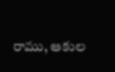రాము, ఆకుల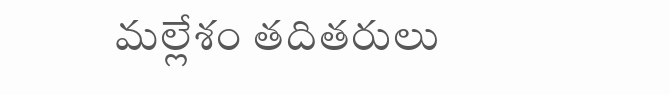మల్లేశం తదితరులు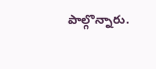పాల్గొన్నారు.